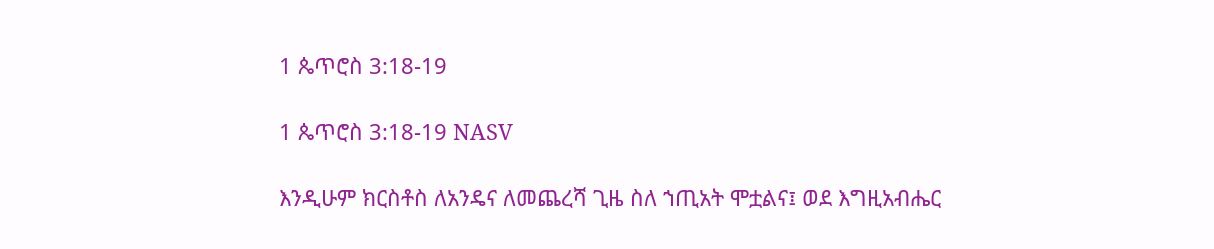1 ጴጥሮስ 3:18-19

1 ጴጥሮስ 3:18-19 NASV

እንዲሁም ክርስቶስ ለአንዴና ለመጨረሻ ጊዜ ስለ ኀጢአት ሞቷልና፤ ወደ እግዚአብሔር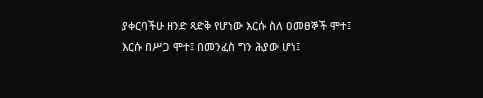ያቀርባችሁ ዘንድ ጻድቅ የሆነው እርሱ ስለ ዐመፀኞች ሞተ፤ እርሱ በሥጋ ሞተ፤ በመንፈስ ግን ሕያው ሆነ፤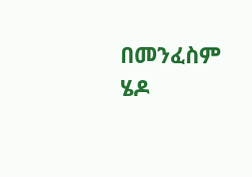በመንፈስም ሄዶ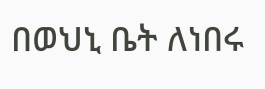በወህኒ ቤት ለነበሩ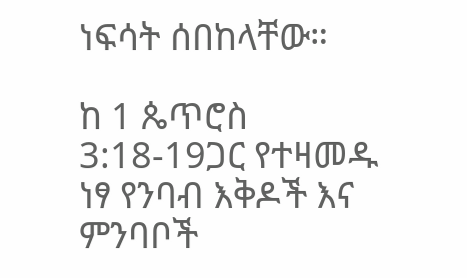ነፍሳት ሰበከላቸው።

ከ 1 ጴጥሮስ 3:18-19ጋር የተዛመዱ ነፃ የንባብ እቅዶች እና ምንባቦች